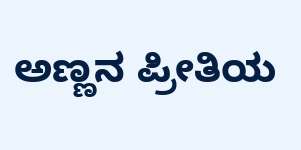ಅಣ್ಣನ ಪ್ರೀತಿಯ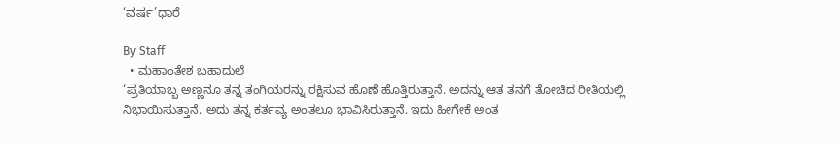‘ವರ್ಷ’ಧಾರೆ

By Staff
  • ಮಹಾಂತೇಶ ಬಹಾದುಲೆ
‘ಪ್ರತಿಯಾಬ್ಬ ಅಣ್ಣನೂ ತನ್ನ ತಂಗಿಯರನ್ನು ರಕ್ಷಿಸುವ ಹೊಣೆ ಹೊತ್ತಿರುತ್ತಾನೆ. ಅದನ್ನು ಆತ ತನಗೆ ತೋಚಿದ ರೀತಿಯಲ್ಲಿ ನಿಭಾಯಿಸುತ್ತಾನೆ. ಅದು ತನ್ನ ಕರ್ತವ್ಯ ಅಂತಲೂ ಭಾವಿಸಿರುತ್ತಾನೆ. ಇದು ಹೀಗೇಕೆ ಅಂತ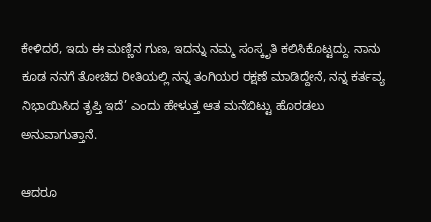ಕೇಳಿದರೆ, ಇದು ಈ ಮಣ್ಣಿನ ಗುಣ, ಇದನ್ನು ನಮ್ಮ ಸಂಸ್ಕೃತಿ ಕಲಿಸಿಕೊಟ್ಟದ್ದು. ನಾನು ಕೂಡ ನನಗೆ ತೋಚಿದ ರೀತಿಯಲ್ಲಿ ನನ್ನ ತಂಗಿಯರ ರಕ್ಷಣೆ ಮಾಡಿದ್ದೇನೆ, ನನ್ನ ಕರ್ತವ್ಯ ನಿಭಾಯಿಸಿದ ತೃಪ್ತಿ ಇದೆ’ ಎಂದು ಹೇಳುತ್ತ ಆತ ಮನೆಬಿಟ್ಟು ಹೊರಡಲು ಅನುವಾಗುತ್ತಾನೆ.

ಆದರೂ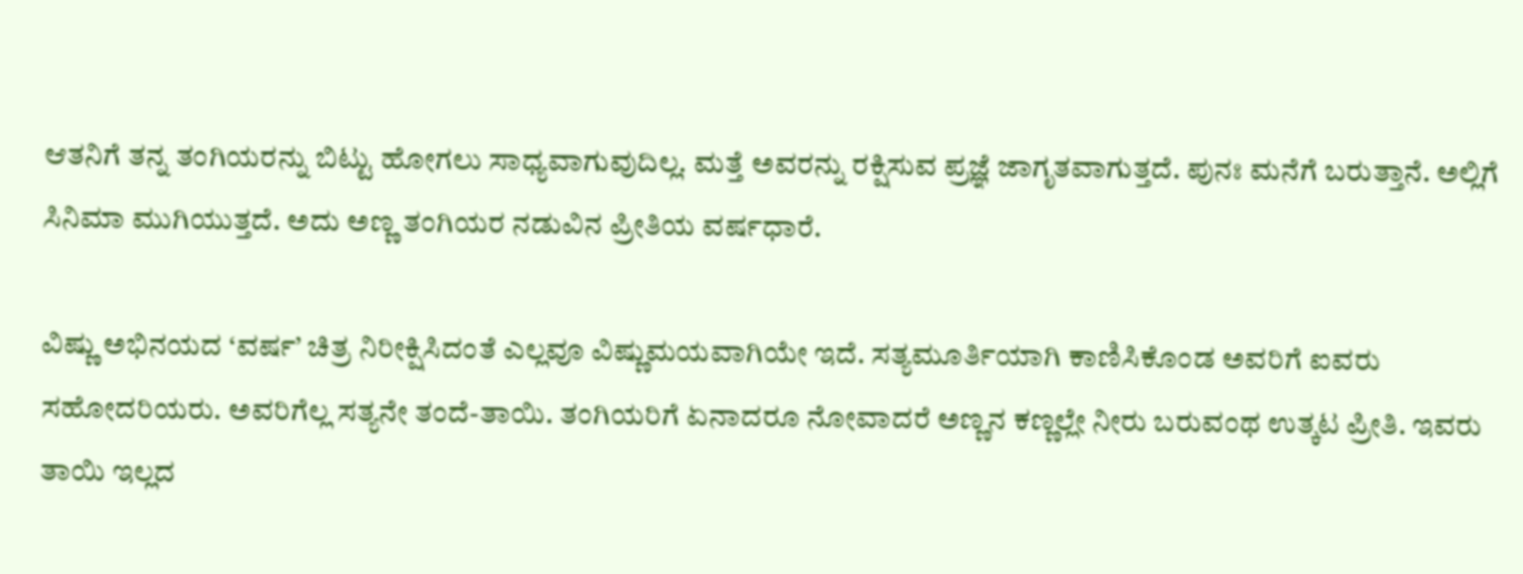ಆತನಿಗೆ ತನ್ನ ತಂಗಿಯರನ್ನು ಬಿಟ್ಟು ಹೋಗಲು ಸಾಧ್ಯವಾಗುವುದಿಲ್ಲ. ಮತ್ತೆ ಅವರನ್ನು ರಕ್ಷಿಸುವ ಪ್ರಜ್ಞೆ ಜಾಗೃತವಾಗುತ್ತದೆ. ಪುನಃ ಮನೆಗೆ ಬರುತ್ತಾನೆ. ಅಲ್ಲಿಗೆ ಸಿನಿಮಾ ಮುಗಿಯುತ್ತದೆ. ಅದು ಅಣ್ಣ ತಂಗಿಯರ ನಡುವಿನ ಪ್ರೀತಿಯ ವರ್ಷಧಾರೆ.

ವಿಷ್ಣು ಅಭಿನಯದ ‘ವರ್ಷ’ ಚಿತ್ರ ನಿರೀಕ್ಷಿಸಿದಂತೆ ಎಲ್ಲವೂ ವಿಷ್ಣುಮಯವಾಗಿಯೇ ಇದೆ. ಸತ್ಯಮೂರ್ತಿಯಾಗಿ ಕಾಣಿಸಿಕೊಂಡ ಅವರಿಗೆ ಐವರು ಸಹೋದರಿಯರು. ಅವರಿಗೆಲ್ಲ ಸತ್ಯನೇ ತಂದೆ-ತಾಯಿ. ತಂಗಿಯರಿಗೆ ಏನಾದರೂ ನೋವಾದರೆ ಅಣ್ಣನ ಕಣ್ಣಲ್ಲೇ ನೀರು ಬರುವಂಥ ಉತ್ಕಟ ಪ್ರೀತಿ. ಇವರು ತಾಯಿ ಇಲ್ಲದ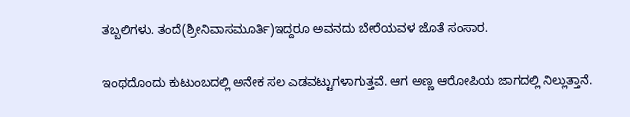ತಬ್ಬಲಿಗಳು. ತಂದೆ(ಶ್ರೀನಿವಾಸಮೂರ್ತಿ)ಇದ್ದರೂ ಅವನದು ಬೇರೆಯವಳ ಜೊತೆ ಸಂಸಾರ.

ಇಂಥದೊಂದು ಕುಟುಂಬದಲ್ಲಿ ಅನೇಕ ಸಲ ಎಡವಟ್ಟುಗಳಾಗುತ್ತವೆ. ಆಗ ಅಣ್ಣ ಆರೋಪಿಯ ಜಾಗದಲ್ಲಿ ನಿಲ್ಲುತ್ತಾನೆ.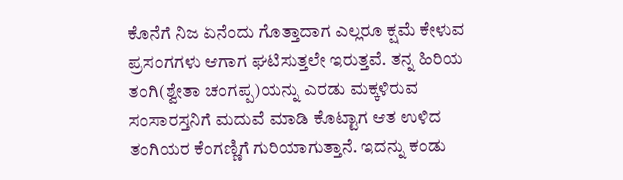ಕೊನೆಗೆ ನಿಜ ಏನೆಂದು ಗೊತ್ತಾದಾಗ ಎಲ್ಲರೂ ಕ್ಷಮೆ ಕೇಳುವ ಪ್ರಸಂಗಗಳು ಆಗಾಗ ಘಟಿಸುತ್ತಲೇ ಇರುತ್ತವೆ. ತನ್ನ ಹಿರಿಯ ತಂಗಿ(ಶ್ವೇತಾ ಚಂಗಪ್ಪ)ಯನ್ನು ಎರಡು ಮಕ್ಕಳಿರುವ ಸಂಸಾರಸ್ತನಿಗೆ ಮದುವೆ ಮಾಡಿ ಕೊಟ್ಟಾಗ ಆತ ಉಳಿದ ತಂಗಿಯರ ಕೆಂಗಣ್ಣಿಗೆ ಗುರಿಯಾಗುತ್ತಾನೆ. ಇದನ್ನು ಕಂಡು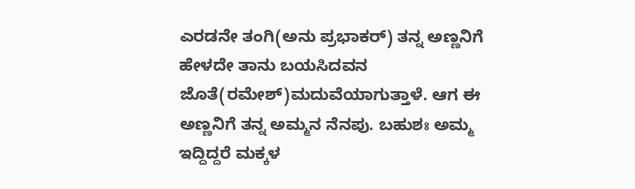ಎರಡನೇ ತಂಗಿ(ಅನು ಪ್ರಭಾಕರ್‌) ತನ್ನ ಅಣ್ಣನಿಗೆ ಹೇಳದೇ ತಾನು ಬಯಸಿದವನ ಜೊತೆ(ರಮೇಶ್‌)ಮದುವೆಯಾಗುತ್ತಾಳೆ. ಆಗ ಈ ಅಣ್ಣನಿಗೆ ತನ್ನ ಅಮ್ಮನ ನೆನಪು. ಬಹುಶಃ ಅಮ್ಮ ಇದ್ದಿದ್ದರೆ ಮಕ್ಕಳ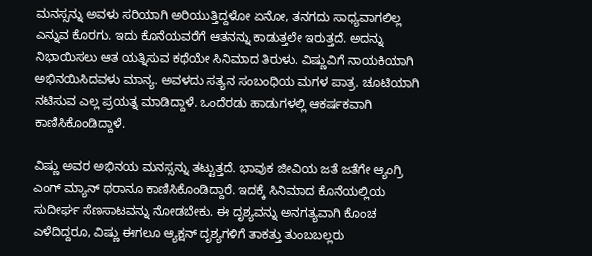ಮನಸ್ಸನ್ನು ಅವಳು ಸರಿಯಾಗಿ ಅರಿಯುತ್ತಿದ್ದಳೋ ಏನೋ, ತನಗದು ಸಾಧ್ಯವಾಗಲಿಲ್ಲ ಎನ್ನುವ ಕೊರಗು. ಇದು ಕೊನೆಯವರೆಗೆ ಆತನನ್ನು ಕಾಡುತ್ತಲೇ ಇರುತ್ತದೆ. ಅದನ್ನು ನಿಭಾಯಿಸಲು ಆತ ಯತ್ನಿಸುವ ಕಥೆಯೇ ಸಿನಿಮಾದ ತಿರುಳು. ವಿಷ್ಣುವಿಗೆ ನಾಯಕಿಯಾಗಿ ಅಭಿನಯಿಸಿದವಳು ಮಾನ್ಯ. ಅವಳದು ಸತ್ಯನ ಸಂಬಂಧಿಯ ಮಗಳ ಪಾತ್ರ. ಚೂಟಿಯಾಗಿ ನಟಿಸುವ ಎಲ್ಲ ಪ್ರಯತ್ನ ಮಾಡಿದ್ದಾಳೆ. ಒಂದೆರಡು ಹಾಡುಗಳಲ್ಲಿ ಆಕರ್ಷಕವಾಗಿ ಕಾಣಿಸಿಕೊಂಡಿದ್ದಾಳೆ.

ವಿಷ್ಣು ಅವರ ಅಭಿನಯ ಮನಸ್ಸನ್ನು ತಟ್ಟುತ್ತದೆ. ಭಾವುಕ ಜೀವಿಯ ಜತೆ ಜತೆಗೇ ಆ್ಯಂಗ್ರಿ ಎಂಗ್‌ ಮ್ಯಾನ್‌ ಥರಾನೂ ಕಾಣಿಸಿಕೊಂಡಿದ್ದಾರೆ. ಇದಕ್ಕೆ ಸಿನಿಮಾದ ಕೊನೆಯಲ್ಲಿಯ ಸುದೀರ್ಘ ಸೆಣಸಾಟವನ್ನು ನೋಡಬೇಕು. ಈ ದೃಶ್ಯವನ್ನು ಅನಗತ್ಯವಾಗಿ ಕೊಂಚ ಎಳೆದಿದ್ದರೂ, ವಿಷ್ಣು ಈಗಲೂ ಆ್ಯಕ್ಷನ್‌ ದೃಶ್ಯಗಳಿಗೆ ತಾಕತ್ತು ತುಂಬಬಲ್ಲರು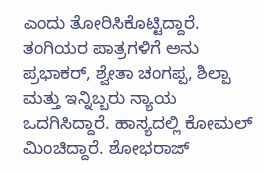ಎಂದು ತೋರಿಸಿಕೊಟ್ಟಿದ್ದಾರೆ. ತಂಗಿಯರ ಪಾತ್ರಗಳಿಗೆ ಅನು ಪ್ರಭಾಕರ್‌, ಶ್ವೇತಾ ಚಂಗಪ್ಪ, ಶಿಲ್ಪಾ ಮತ್ತು ಇನ್ನಿಬ್ಬರು ನ್ಯಾಯ ಒದಗಿಸಿದ್ದಾರೆ. ಹಾಸ್ಯದಲ್ಲಿ ಕೋಮಲ್‌ ಮಿಂಚಿದ್ದಾರೆ. ಶೋಭರಾಜ್‌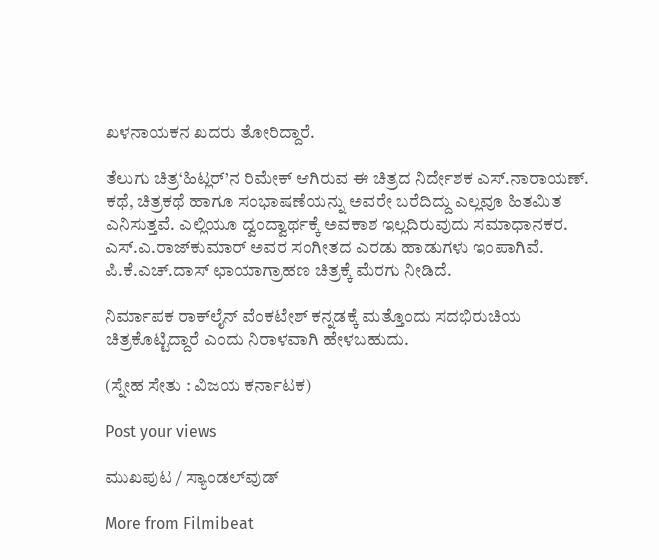ಖಳನಾಯಕನ ಖದರು ತೋರಿದ್ದಾರೆ.

ತೆಲುಗು ಚಿತ್ರ‘ಹಿಟ್ಲರ್‌’ನ ರಿಮೇಕ್‌ ಆಗಿರುವ ಈ ಚಿತ್ರದ ನಿರ್ದೇಶಕ ಎಸ್‌.ನಾರಾಯಣ್‌. ಕಥೆ, ಚಿತ್ರಕಥೆ ಹಾಗೂ ಸಂಭಾಷಣೆಯನ್ನು ಅವರೇ ಬರೆದಿದ್ದು ಎಲ್ಲವೂ ಹಿತಮಿತ ಎನಿಸುತ್ತವೆ. ಎಲ್ಲಿಯೂ ದ್ವಂದ್ವಾರ್ಥಕ್ಕೆ ಅವಕಾಶ ಇಲ್ಲದಿರುವುದು ಸಮಾಧಾನಕರ. ಎಸ್‌.ಎ.ರಾಜ್‌ಕುಮಾರ್‌ ಅವರ ಸಂಗೀತದ ಎರಡು ಹಾಡುಗಳು ಇಂಪಾಗಿವೆ. ಪಿ.ಕೆ.ಎಚ್‌.ದಾಸ್‌ ಛಾಯಾಗ್ರಾಹಣ ಚಿತ್ರಕ್ಕೆ ಮೆರಗು ನೀಡಿದೆ.

ನಿರ್ಮಾಪಕ ರಾಕ್‌ಲೈನ್‌ ವೆಂಕಟೇಶ್‌ ಕನ್ನಡಕ್ಕೆ ಮತ್ತೊಂದು ಸದಭಿರುಚಿಯ ಚಿತ್ರಕೊಟ್ಟಿದ್ದಾರೆ ಎಂದು ನಿರಾಳವಾಗಿ ಹೇಳಬಹುದು.

(ಸ್ನೇಹ ಸೇತು : ವಿಜಯ ಕರ್ನಾಟಕ)

Post your views

ಮುಖಪುಟ / ಸ್ಯಾಂಡಲ್‌ವುಡ್‌

More from Filmibeat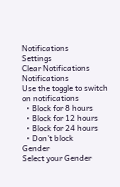Notifications
Settings
Clear Notifications
Notifications
Use the toggle to switch on notifications
  • Block for 8 hours
  • Block for 12 hours
  • Block for 24 hours
  • Don't block
Gender
Select your Gender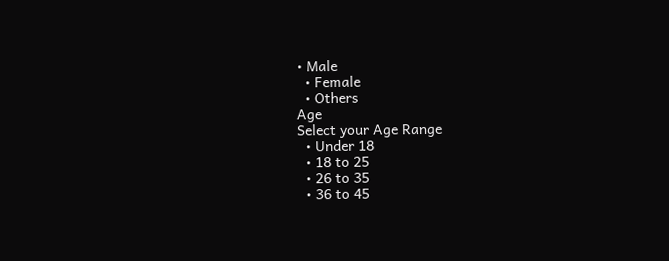• Male
  • Female
  • Others
Age
Select your Age Range
  • Under 18
  • 18 to 25
  • 26 to 35
  • 36 to 45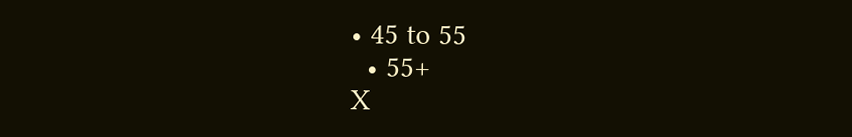• 45 to 55
  • 55+
X